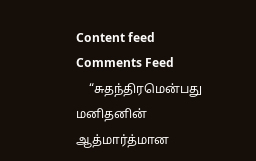Content feed Comments Feed
    “சுதந்திரமென்பது மனிதனின் ஆத்மார்த்மான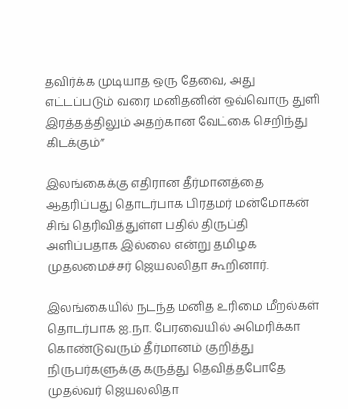தவிர்க்க முடியாத ஒரு தேவை, அது எட்டப்படும் வரை மனிதனின் ஒவ்வொரு துளி இரத்தத்திலும் அதற்கான வேட்கை செறிந்து கிடக்கும்”

இலங்கைக்கு எதிரான தீர்மானத்தை ஆதரிப்பது தொடர்பாக பிரதமர் மன்மோகன் சிங் தெரிவித்துள்ள பதில் திருப்தி அளிப்பதாக இல்லை என்று தமிழக முதலமைச்சர் ஜெயலலிதா கூறினார்.

இலங்கையில் நடந்த மனித உரிமை மீறல்கள் தொடர்பாக ஐ.நா. பேரவையில் அமெரிக்கா கொண்டுவரும் தீர்மானம் குறித்து நிருபர்களுக்கு கருத்து தெவித்தபோதே முதல்வர் ஜெயலலிதா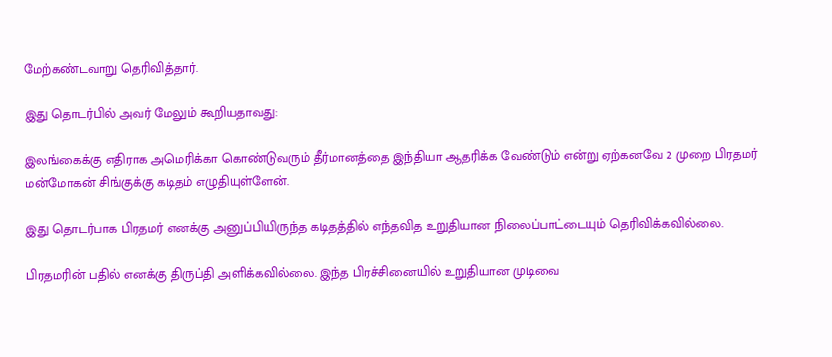மேற்கண்டவாறு தெரிவித்தார்.

இது தொடர்பில் அவர் மேலும் கூறியதாவது:

இலங்கைக்கு எதிராக அமெரிக்கா கொண்டுவரும் தீர்மானத்தை இந்தியா ஆதரிக்க வேண்டும் என்று ஏற்கனவே 2 முறை பிரதமர் மன்மோகன் சிங்குக்கு கடிதம் எழுதியுள்ளேன்.

இது தொடர்பாக பிரதமர் எனக்கு அனுப்பியிருந்த கடிதத்தில் எந்தவித உறுதியான நிலைப்பாட்டையும் தெரிவிக்கவில்லை.

பிரதமரின் பதில் எனக்கு திருப்தி அளிக்கவில்லை. இந்த பிரச்சினையில் உறுதியான முடிவை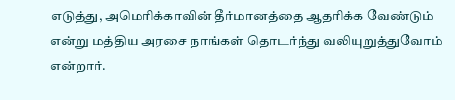எடுத்து, அமெரிக்காவின் தீர்மானத்தை ஆதரிக்க வேண்டும் என்று மத்திய அரசை நாங்கள் தொடர்ந்து வலியுறுத்துவோம் என்றார்.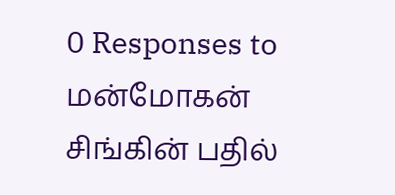0 Responses to மன்மோகன் சிங்கின் பதில்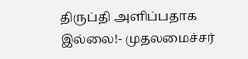திருப்தி அளிப்பதாக இல்லை!- முதலமைச்சர்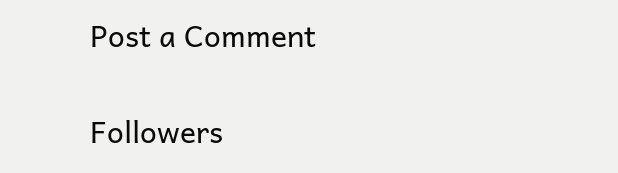Post a Comment

Followers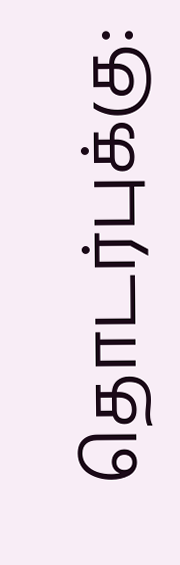தொடர்புக்கு: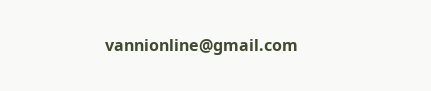vannionline@gmail.com